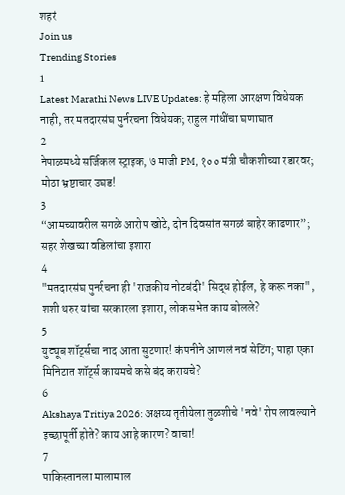शहरं
Join us
Trending Stories
1
Latest Marathi News LIVE Updates: हे महिला आरक्षण विधेयक नाही, तर मतदारसंघ पुर्नरचना विधेयक; राहुल गांधींचा घणाघात
2
नेपाळमध्ये सर्जिकल स्ट्राइक, ७ माजी PM, १०० मंत्री चौकशीच्या रडारवर; मोठा भ्रष्टाचार उघड!
3
“आमच्यावरील सगळे आरोप खोटे, दोन दिवसांत सगळं बाहेर काढणार”; सहर शेखच्या वडिलांचा इशारा
4
"मतदारसंघ पुनर्रचना ही 'राजकीय नोटबंदी' सिद्ध होईल, हे करू नका", शशी थरुर यांचा सरकारला इशारा, लोकसभेत काय बोलले?
5
युट्यूब शॉर्ट्सचा नाद आता सुटणार! कंपनीने आणलं नवं सेटिंग; पाहा एका मिनिटात शॉर्ट्स कायमचे कसे बंद करायचे?
6
Akshaya Tritiya 2026: अक्षय्य तृतीयेला तुळशीचे 'नवे' रोप लावल्याने इच्छापूर्ती होते? काय आहे कारण? वाचा!
7
पाकिस्तानला मालामाल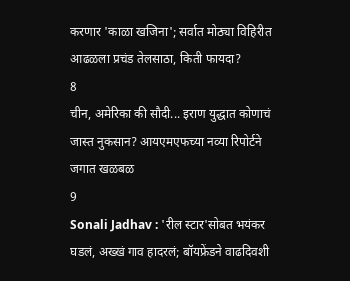करणार 'काळा खजिना'; सर्वात मोठ्या विहिरीत आढळला प्रचंड तेलसाठा, किती फायदा?
8
चीन, अमेरिका की सौदी... इराण युद्धात कोणाचं जास्त नुकसान? आयएमएफच्या नव्या रिपोर्टने जगात खळबळ
9
Sonali Jadhav : 'रील स्टार'सोबत भयंकर घडलं, अख्खं गाव हादरलं; बॉयफ्रेंडने वाढदिवशी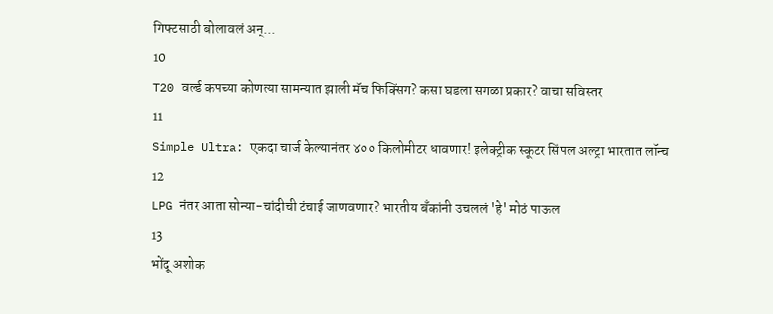गिफ्टसाठी बोलावलं अन्...
10
T20 वर्ल्ड कपच्या कोणत्या सामन्यात झाली मॅच फिक्सिंग? कसा घडला सगळा प्रकार? वाचा सविस्तर
11
Simple Ultra: एकदा चार्ज केल्यानंतर ४०० किलोमीटर धावणार! इलेक्ट्रीक स्कूटर सिंपल अल्ट्रा भारतात लॉन्च
12
LPG नंतर आता सोन्या-चांदीची टंचाई जाणवणार? भारतीय बँकांनी उचललं 'हे' मोठं पाऊल
13
भोंदू अशोक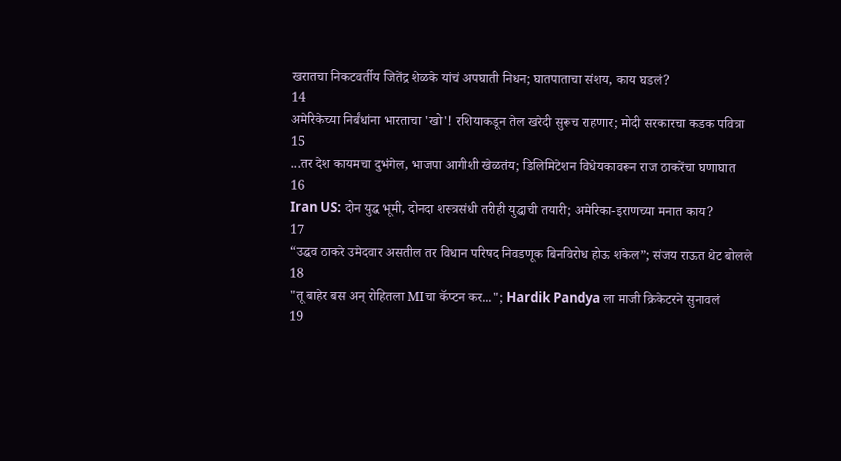खरातचा निकटवर्तीय जितेंद्र शेळके यांचं अपघाती निधन; घातपाताचा संशय, काय घडलं?
14
अमेरिकेच्या निर्बंधांना भारताचा 'खो'! रशियाकडून तेल खरेदी सुरूच राहणार; मोदी सरकारचा कडक पवित्रा
15
...तर देश कायमचा दुभंगेल, भाजपा आगीशी खेळतंय; डिलिमिटेशन विधेयकावरून राज ठाकरेंचा घणाघात
16
Iran US: दोन युद्ध भूमी, दोनदा शस्त्रसंधी तरीही युद्धाची तयारी; अमेरिका-इराणच्या मनात काय?
17
“उद्धव ठाकरे उमेदवार असतील तर विधान परिषद निवडणूक बिनविरोध होऊ शकेल”; संजय राऊत थेट बोलले
18
"तू बाहेर बस अन् रोहितला MIचा कॅप्टन कर..."; Hardik Pandya ला माजी क्रिकेटरने सुनावलं
19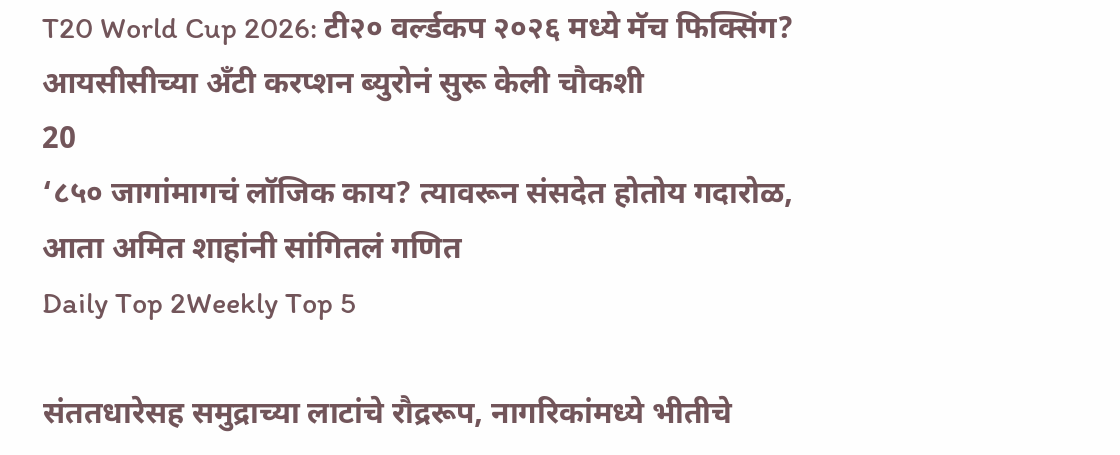T20 World Cup 2026: टी२० वर्ल्डकप २०२६ मध्ये मॅच फिक्सिंग? आयसीसीच्या अँटी करप्शन ब्युरोनं सुरू केली चौकशी
20
‘८५० जागांमागचं लॉजिक काय? त्यावरून संसदेत होतोय गदारोळ, आता अमित शाहांनी सांगितलं गणित
Daily Top 2Weekly Top 5

संततधारेसह समुद्राच्या लाटांचे रौद्ररूप, नागरिकांमध्ये भीतीचे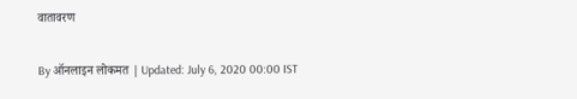वातावरण

By ऑनलाइन लोकमत | Updated: July 6, 2020 00:00 IST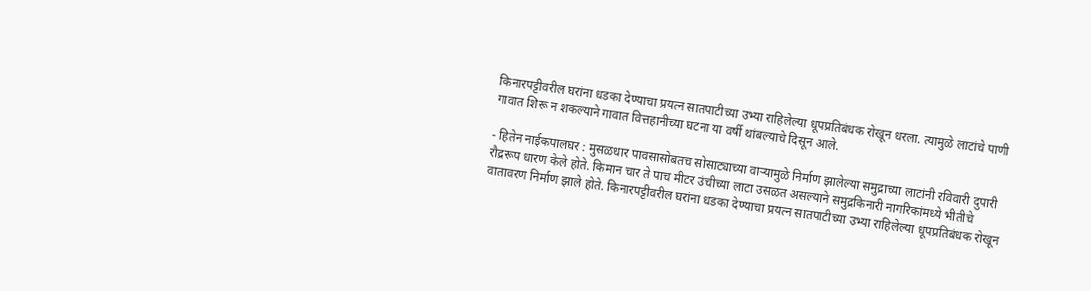किनारपट्टीवरील घरांना धडका देण्याचा प्रयत्न सातपाटीच्या उभ्या राहिलेल्या धूपप्रतिबंधक रोखून धरला. त्यामुळे लाटांचे पाणी गावात शिरू न शकल्याने गावात वित्तहानीच्या घटना या वर्षी थांबल्याचे दिसून आले.

- हितेन नाईकपालघर : मुसळधार पावसासोबतच सोसाट्याच्या वाऱ्यामुळे निर्माण झालेल्या समुद्राच्या लाटांनी रविवारी दुपारी रौद्ररूप धारण केले होते. किमान चार ते पाच मीटर उंचीच्या लाटा उसळत असल्याने समुद्रकिनारी नागरिकांमध्ये भीतीचे वातावरण निर्माण झाले होते. किनारपट्टीवरील घरांना धडका देण्याचा प्रयत्न सातपाटीच्या उभ्या राहिलेल्या धूपप्रतिबंधक रोखून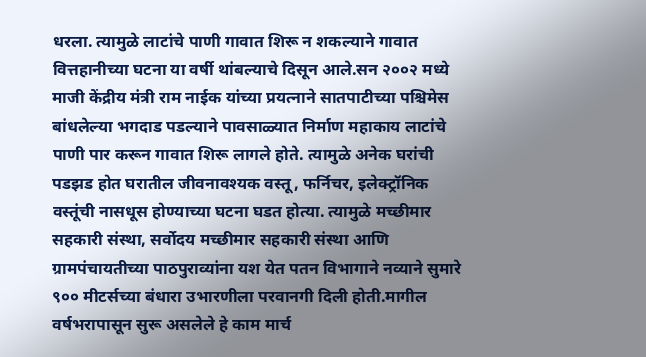धरला. त्यामुळे लाटांचे पाणी गावात शिरू न शकल्याने गावात वित्तहानीच्या घटना या वर्षी थांबल्याचे दिसून आले.सन २००२ मध्ये माजी केंद्रीय मंत्री राम नाईक यांच्या प्रयत्नाने सातपाटीच्या पश्चिमेस बांधलेल्या भगदाड पडल्याने पावसाळ्यात निर्माण महाकाय लाटांचे पाणी पार करून गावात शिरू लागले होते. त्यामुळे अनेक घरांची पडझड होत घरातील जीवनावश्यक वस्तू, फर्निचर, इलेक्ट्रॉनिक वस्तूंची नासधूस होण्याच्या घटना घडत होत्या. त्यामुळे मच्छीमार सहकारी संस्था, सर्वोदय मच्छीमार सहकारी संस्था आणि ग्रामपंचायतीच्या पाठपुराव्यांना यश येत पतन विभागाने नव्याने सुमारे ९०० मीटर्सच्या बंधारा उभारणीला परवानगी दिली होती.मागील वर्षभरापासून सुरू असलेले हे काम मार्च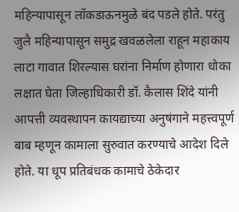महिन्यापासून लॉकडाऊनमुळे बंद पडले होते. परंतु जुलै महिन्यापासून समुद्र खवळलेला राहून महाकाय लाटा गावात शिरल्यास घरांना निर्माण होणारा धोका लक्षात घेता जिल्हाधिकारी डॉ. कैलास शिंदे यांनी आपत्ती व्यवस्थापन कायद्याच्या अनुषंगाने महत्त्वपूर्ण बाब म्हणून कामाला सुरुवात करण्याचे आदेश दिले होते. या धूप प्रतिबंधक कामाचे ठेकेदार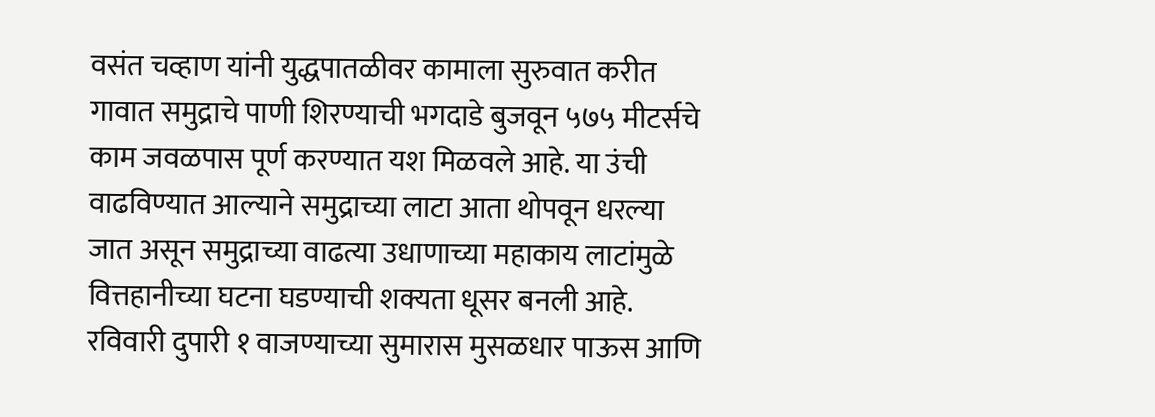वसंत चव्हाण यांनी युद्धपातळीवर कामाला सुरुवात करीत गावात समुद्राचे पाणी शिरण्याची भगदाडे बुजवून ५७५ मीटर्सचे काम जवळपास पूर्ण करण्यात यश मिळवले आहे. या उंची वाढविण्यात आल्याने समुद्राच्या लाटा आता थोपवून धरल्या जात असून समुद्राच्या वाढत्या उधाणाच्या महाकाय लाटांमुळे वित्तहानीच्या घटना घडण्याची शक्यता धूसर बनली आहे. रविवारी दुपारी १ वाजण्याच्या सुमारास मुसळधार पाऊस आणि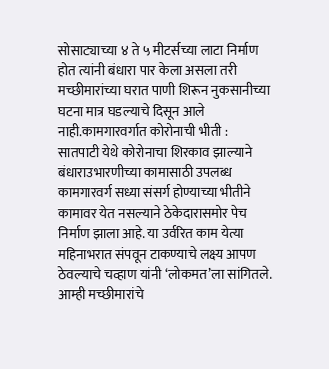सोसाट्याच्या ४ ते ५ मीटर्सच्या लाटा निर्माण होत त्यांनी बंधारा पार केला असला तरी मच्छीमारांच्या घरात पाणी शिरून नुकसानीच्या घटना मात्र घडल्याचे दिसून आले नाही.कामगारवर्गात कोरोनाची भीती : सातपाटी येथे कोरोनाचा शिरकाव झाल्याने बंधाराउभारणीच्या कामासाठी उपलब्ध कामगारवर्ग सध्या संसर्ग होण्याच्या भीतीने कामावर येत नसल्याने ठेकेदारासमोर पेच निर्माण झाला आहे. या उर्वरित काम येत्या महिनाभरात संपवून टाकण्याचे लक्ष्य आपण ठेवल्याचे चव्हाण यांनी ‘लोकमत’ला सांगितले. आम्ही मच्छीमारांचे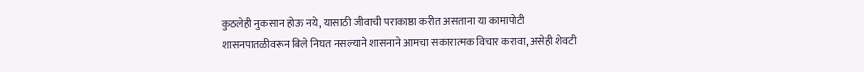कुठलेही नुकसान होऊ नये, यासाठी जीवाची पराकाष्ठा करीत असताना या कामापोटी शासनपातळीवरून बिले निघत नसल्याने शासनाने आमचा सकारात्मक विचार करावा, असेही शेवटी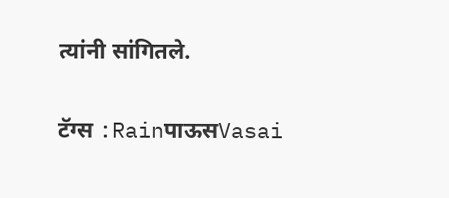त्यांनी सांगितले.

टॅग्स :RainपाऊसVasai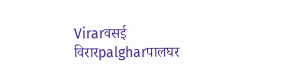Virarवसई विरारpalgharपालघर